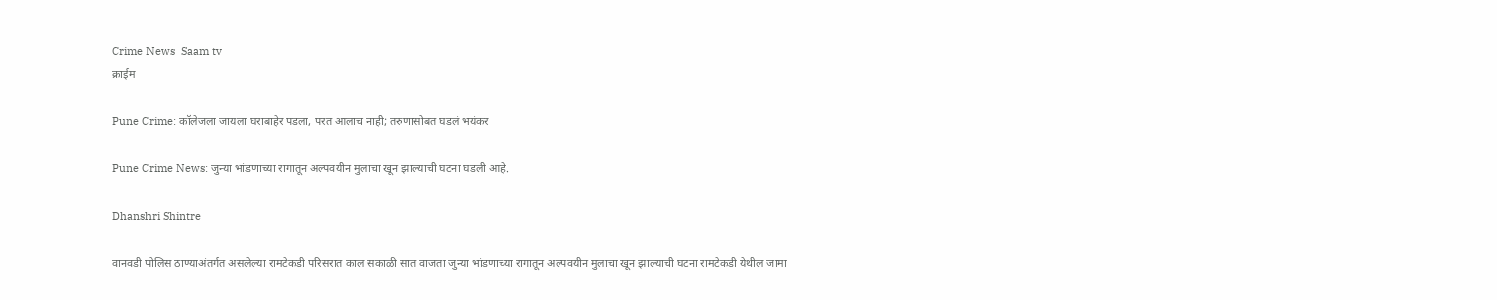Crime News  Saam tv
क्राईम

Pune Crime: कॉलेजला जायला घराबाहेर पडला, परत आलाच नाही; तरुणासोबत घडलं भयंकर

Pune Crime News: जुन्या भांडणाच्या रागातून अल्पवयीन मुलाचा खून झाल्याची घटना घडली आहे.

Dhanshri Shintre

वानवडी पोलिस ठाण्याअंतर्गत असलेल्या रामटेकडी परिसरात काल सकाळी सात वाजता जुन्या भांडणाच्या रागातून अल्पवयीन मुलाचा खून झाल्याची घटना रामटेकडी येथील जामा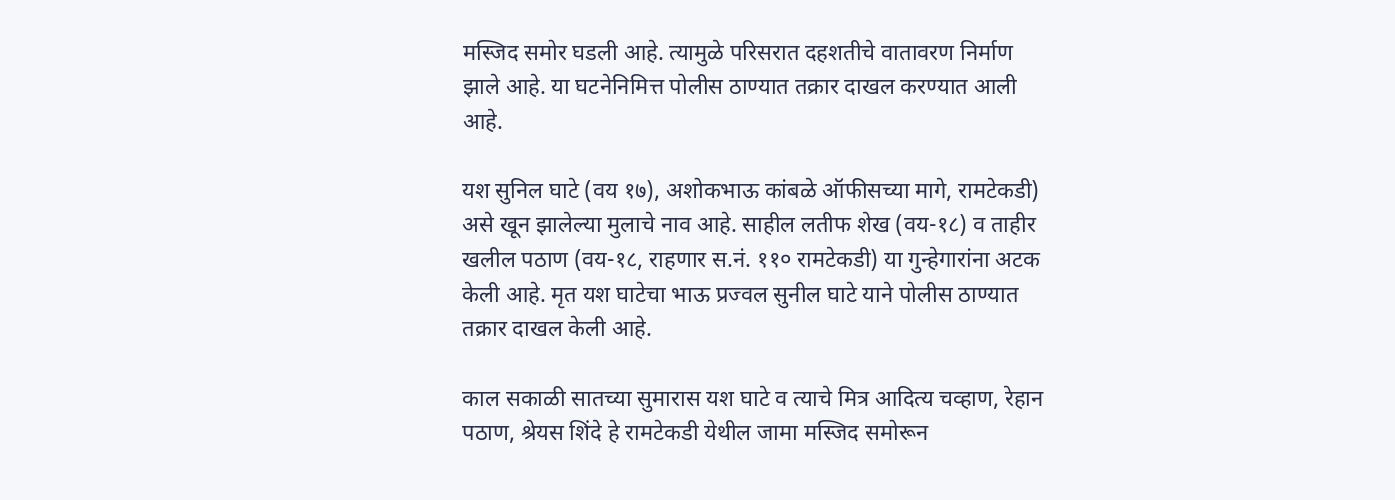मस्जिद समोर घडली आहे. त्यामुळे परिसरात दहशतीचे वातावरण निर्माण झाले आहे. या घटनेनिमित्त पोलीस ठाण्यात तक्रार दाखल करण्यात आली आहे.

यश सुनिल घाटे (वय १७), अशोकभाऊ कांबळे ऑफीसच्या मागे, रामटेकडी) असे खून झालेल्या मुलाचे नाव आहे. साहील लतीफ शेख (वय-१८) व ताहीर खलील पठाण (वय-१८, राहणार स.नं. ११० रामटेकडी) या गुन्हेगारांना अटक केली आहे. मृत यश घाटेचा भाऊ प्रज्वल सुनील घाटे याने पोलीस ठाण्यात तक्रार दाखल केली आहे.

काल सकाळी सातच्या सुमारास यश घाटे व त्याचे मित्र आदित्य चव्हाण, रेहान पठाण, श्रेयस शिंदे हे रामटेकडी येथील जामा मस्जिद समोरून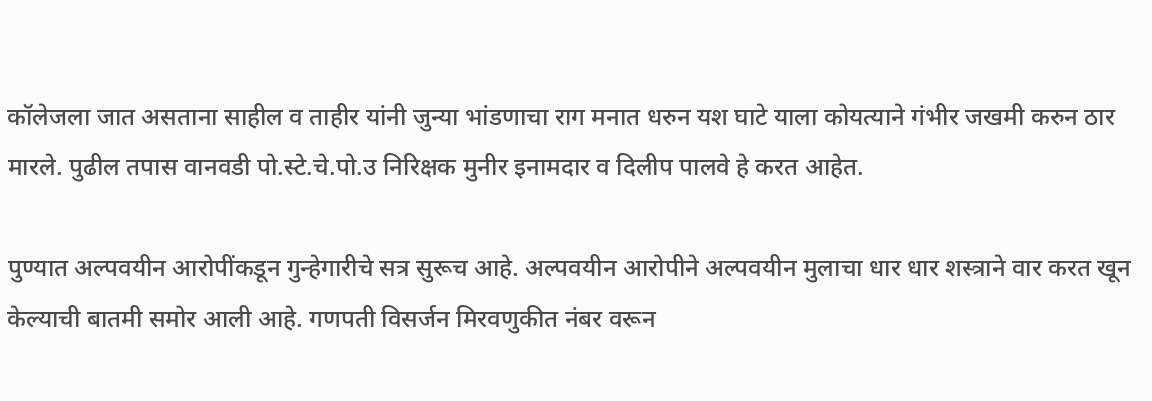कॉलेजला जात असताना साहील व ताहीर यांनी जुन्या भांडणाचा राग मनात धरुन यश घाटे याला कोयत्याने गंभीर जखमी करुन ठार मारले. पुढील तपास वानवडी पो.स्टे.चे.पो.उ निरिक्षक मुनीर इनामदार व दिलीप पालवे हे करत आहेत.

पुण्यात अल्पवयीन आरोपींकडून गुन्हेगारीचे सत्र सुरूच आहे. अल्पवयीन आरोपीने अल्पवयीन मुलाचा धार धार शस्त्राने वार करत खून केल्याची बातमी समोर आली आहे. गणपती विसर्जन मिरवणुकीत नंबर वरून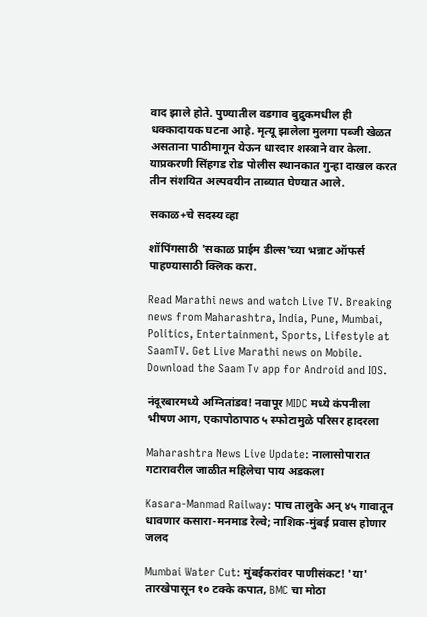वाद झाले होते. पुण्यातील वडगाव बुद्रुकमधील ही धक्कादायक घटना आहे. मृत्यू झालेला मुलगा पब्जी खेळत असताना पाठीमागून येऊन धारदार शस्त्राने वार केला. याप्रकरणी सिंहगड रोड पोलीस स्थानकात गुन्हा दाखल करत तीन संशयित अल्पवयीन ताब्यात घेण्यात आले.

सकाळ+चे सदस्य व्हा

शॉपिंगसाठी 'सकाळ प्राईम डील्स'च्या भन्नाट ऑफर्स पाहण्यासाठी क्लिक करा.

Read Marathi news and watch Live TV. Breaking news from Maharashtra, India, Pune, Mumbai, Politics, Entertainment, Sports, Lifestyle at SaamTV. Get Live Marathi news on Mobile. Download the Saam Tv app for Android and IOS.

नंदूरबारमध्ये अग्नितांडव! नवापूर MIDC मध्ये कंपनीला भीषण आग, एकापोठापाठ ५ स्फोटामुळे परिसर हादरला

Maharashtra News Live Update: नालासोपारात गटारावरील जाळीत महिलेचा पाय अडकला

Kasara-Manmad Railway: पाच तालुके अन् ४५ गावातून धावणार कसारा-मनमाड रेल्वे; नाशिक-मुंबई प्रवास होणार जलद

Mumbai Water Cut: मुंबईकरांवर पाणीसंकट! 'या' तारखेपासून १० टक्के कपात, BMC चा मोठा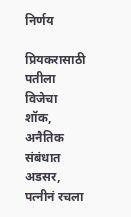निर्णय

प्रियकरासाठी पतीला विजेचा शॉक, अनैतिक संबंधात अडसर, पत्नीनं रचला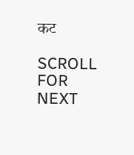कट

SCROLL FOR NEXT